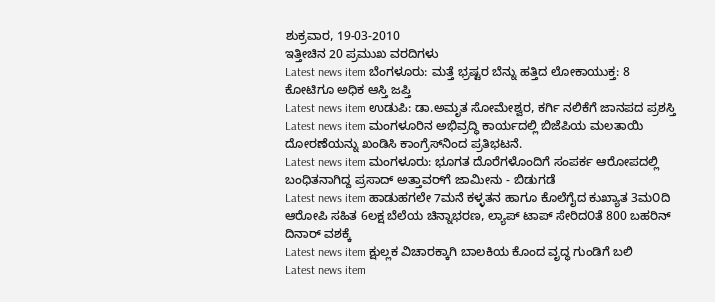ಶುಕ್ರವಾರ, 19-03-2010
ಇತ್ತೀಚಿನ 20 ಪ್ರಮುಖ ವರದಿಗಳು
Latest news item ಬೆಂಗಳೂರು: ಮತ್ತೆ ಭ್ರಷ್ಟರ ಬೆನ್ನು ಹತ್ತಿದ ಲೋಕಾಯುಕ್ತ: 8 ಕೋಟಿಗೂ ಅಧಿಕ ಆಸ್ತಿ ಜಪ್ತಿ
Latest news item ಉಡುಪಿ: ಡಾ.ಅಮೃತ ಸೋಮೇಶ್ವರ, ಕರ್ಗಿ ನಲಿಕೆಗೆ ಜಾನಪದ ಪ್ರಶಸ್ತಿ
Latest news item ಮಂಗಳೂರಿನ ಅಭಿವ್ರದ್ಧಿ ಕಾರ್ಯದಲ್ಲಿ ಬಿಜೆಪಿಯ ಮಲತಾಯಿ ದೋರಣೆಯನ್ನು ಖಂಡಿಸಿ ಕಾಂಗ್ರೆಸ್‌ನಿಂದ ಪ್ರತಿಭಟನೆ.
Latest news item ಮಂಗಳೂರು: ಭೂಗತ ದೊರೆಗಳೊಂದಿಗೆ ಸಂಪರ್ಕ ಆರೋಪದಲ್ಲಿ ಬಂಧಿತನಾಗಿದ್ದ ಪ್ರಸಾದ್ ಅತ್ತಾವರ್‌ಗೆ ಜಾಮೀನು - ಬಿಡುಗಡೆ
Latest news item ಹಾಡುಹಗಲೇ 7ಮನೆ ಕಳ್ಳತನ ಹಾಗೂ ಕೊಲೆಗೈದ ಕುಖ್ಯಾತ 3ಮ೦ದಿ ಆರೋಪಿ ಸಹಿತ 6ಲಕ್ಷ ಬೆಲೆಯ ಚಿನ್ನಾಭರಣ, ಲ್ಯಾಪ್ ಟಾಪ್ ಸೇರಿದ೦ತೆ 800 ಬಹರಿನ್ ದಿನಾರ್ ವಶಕ್ಕೆ
Latest news item ಕ್ಷುಲ್ಲಕ ವಿಚಾರಕ್ಕಾಗಿ ಬಾಲಕಿಯ ಕೊಂದ ವೃದ್ಧ ಗುಂಡಿಗೆ ಬಲಿ
Latest news item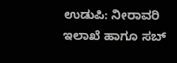ಉಡುಪಿ: ನೀರಾವರಿ ಇಲಾಖೆ ಹಾಗೂ ಸಬ್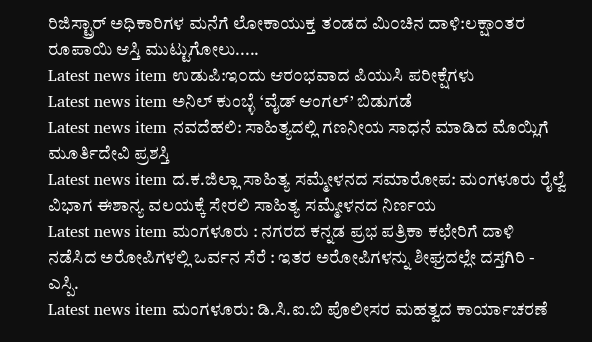ರಿಜಿಸ್ಟ್ರಾರ್ ಅಧಿಕಾರಿಗಳ ಮನೆಗೆ ಲೋಕಾಯುಕ್ತ ತ೦ಡದ ಮಿ೦ಚಿನ ದಾಳಿ:ಲಕ್ಷಾ೦ತರ ರೂಪಾಯಿ ಆಸ್ತಿ ಮುಟ್ಟುಗೋಲು.....
Latest news item ಉಡುಪಿ:ಇ೦ದು ಆರ೦ಭವಾದ ಪಿಯುಸಿ ಪರೀಕ್ಷೆಗಳು
Latest news item ಅನಿಲ್ ಕುಂಬ್ಳೆ ‘ವೈಡ್ ಆಂಗಲ್’ ಬಿಡುಗಡೆ
Latest news item ನವದೆಹಲಿ: ಸಾಹಿತ್ಯದಲ್ಲಿ ಗಣನೀಯ ಸಾಧನೆ ಮಾಡಿದ ಮೊಯ್ಲಿಗೆ ಮೂರ್ತಿದೇವಿ ಪ್ರಶಸ್ತಿ
Latest news item ದ.ಕ.ಜಿಲ್ಲಾ ಸಾಹಿತ್ಯ ಸಮ್ಮೇಳನದ ಸಮಾರೋಪ: ಮಂಗಳೂರು ರೈಲ್ವೆ ವಿಭಾಗ ಈಶಾನ್ಯ ವಲಯಕ್ಕೆ ಸೇರಲಿ ಸಾಹಿತ್ಯ ಸಮ್ಮೇಳನದ ನಿರ್ಣಯ
Latest news item ಮಂಗಳೂರು : ನಗರದ ಕನ್ನಡ ಪ್ರಭ ಪತ್ರಿಕಾ ಕಛೇರಿಗೆ ದಾಳಿ ನಡೆಸಿದ ಅರೋಪಿಗಳಲ್ಲಿ ಒರ್ವನ ಸೆರೆ : ಇತರ ಅರೋಪಿಗಳನ್ನು ಶೀಘ್ರದಲ್ಲೇ ದಸ್ತಗಿರಿ - ಎಸ್ಪಿ.
Latest news item ಮಂಗಳೂರು: ಡಿ.ಸಿ.ಐ.ಬಿ ಪೊಲೀಸರ ಮಹತ್ವದ ಕಾರ್ಯಾಚರಣೆ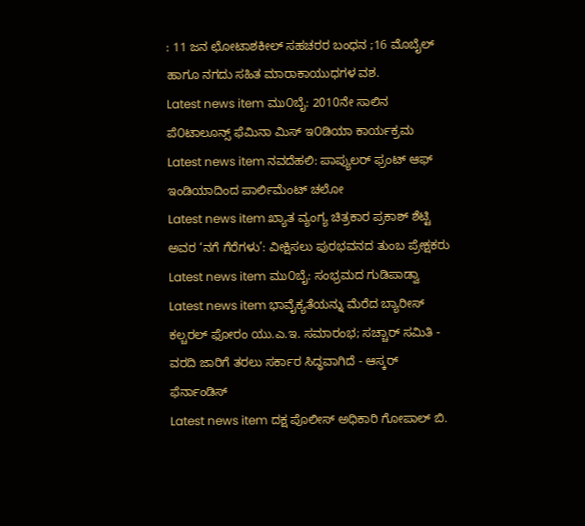: 11 ಜನ ಛೋಟಾಶಕೀಲ್ ಸಹಚರರ ಬಂಧನ ;16 ಮೊಬೈಲ್ ಹಾಗೂ ನಗದು ಸಹಿತ ಮಾರಾಕಾಯುಧಗಳ ವಶ.
Latest news item ಮು೦ಬೈ: 2010ನೇ ಸಾಲಿನ ಪೆ೦ಟಾಲೂನ್ಸ್ ಫೆಮಿನಾ ಮಿಸ್ ಇ೦ಡಿಯಾ ಕಾರ್ಯಕ್ರಮ
Latest news item ನವದೆಹಲಿ: ಪಾಪ್ಯುಲರ್ ಫ್ರಂಟ್ ಆಫ್ ಇಂಡಿಯಾದಿಂದ ಪಾರ್ಲಿಮೆಂಟ್ ಚಲೋ
Latest news item ಖ್ಯಾತ ವ್ಯಂಗ್ಯ ಚಿತ್ರಕಾರ ಪ್ರಕಾಶ್ ಶೆಟ್ಟಿ ಅವರ ‘ನಗೆ ಗೆರೆಗಳು’: ವೀಕ್ಷಿಸಲು ಪುರಭವನದ ತುಂಬ ಪ್ರೇಕ್ಷಕರು
Latest news item ಮು೦ಬೈ: ಸಂಭ್ರಮದ ಗುಡಿಪಾಡ್ವಾ
Latest news item ಭಾವೈಕ್ಯತೆಯನ್ನು ಮೆರೆದ ಬ್ಯಾರೀಸ್ ಕಲ್ಚರಲ್ ಫೋರಂ ಯು.ಎ.ಇ. ಸಮಾರಂಭ; ಸಚ್ಚಾರ್ ಸಮಿತಿ - ವರದಿ ಜಾರಿಗೆ ತರಲು ಸರ್ಕಾರ ಸಿದ್ಧವಾಗಿದೆ - ಆಸ್ಕರ್ ಫೆರ್ನಾಂಡಿಸ್
Latest news item ದಕ್ಷ ಪೊಲೀಸ್ ಅಧಿಕಾರಿ ಗೋಪಾಲ್ ಬಿ.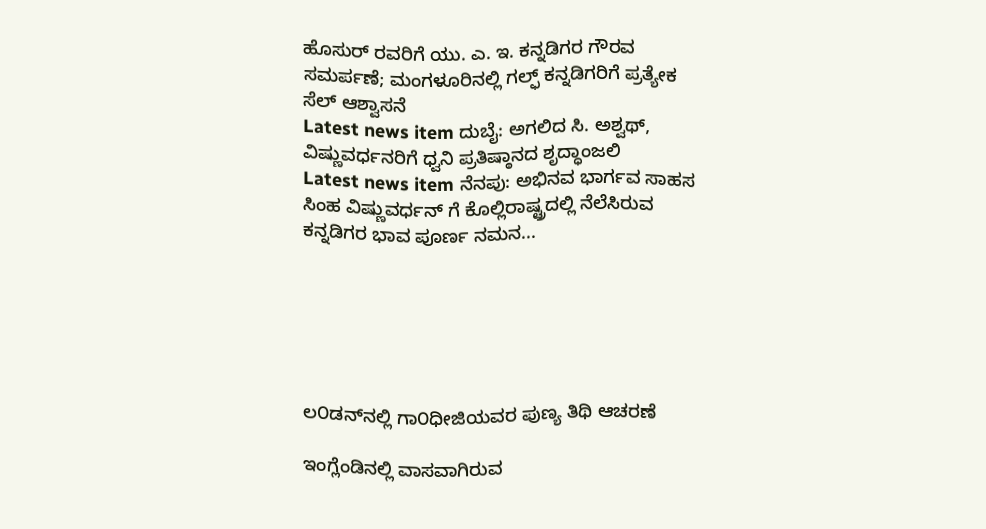ಹೊಸುರ್ ರವರಿಗೆ ಯು. ಎ. ಇ. ಕನ್ನಡಿಗರ ಗೌರವ ಸಮರ್ಪಣೆ; ಮಂಗಳೂರಿನಲ್ಲಿ ಗಲ್ಫ್ ಕನ್ನಡಿಗರಿಗೆ ಪ್ರತ್ಯೇಕ ಸೆಲ್ ಆಶ್ವಾಸನೆ
Latest news item ದುಬೈ: ಅಗಲಿದ ಸಿ. ಅಶ್ವಥ್, ವಿಷ್ಣುವರ್ಧನರಿಗೆ ಧ್ವನಿ ಪ್ರತಿಷ್ಠಾನದ ಶೃದ್ಧಾಂಜಲಿ
Latest news item ನೆನಪು: ಅಭಿನವ ಭಾರ್ಗವ ಸಾಹಸ ಸಿಂಹ ವಿಷ್ಣುವರ್ಧನ್ ಗೆ ಕೊಲ್ಲಿರಾಷ್ಟ್ರದಲ್ಲಿ ನೆಲೆಸಿರುವ ಕನ್ನಡಿಗರ ಭಾವ ಪೂರ್ಣ ನಮನ...






ಲ೦ಡನ್‌ನಲ್ಲಿ ಗಾ೦ಧೀಜಿಯವರ ಪುಣ್ಯ ತಿಥಿ ಆಚರಣೆ

ಇಂಗ್ಲೆಂಡಿನಲ್ಲಿ ವಾಸವಾಗಿರುವ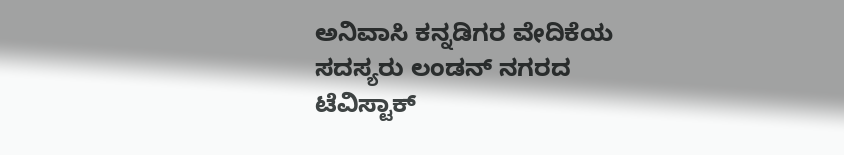ಅನಿವಾಸಿ ಕನ್ನಡಿಗರ ವೇದಿಕೆಯ ಸದಸ್ಯರು ಲಂಡನ್ ನಗರದ ಟೆವಿಸ್ಟಾಕ್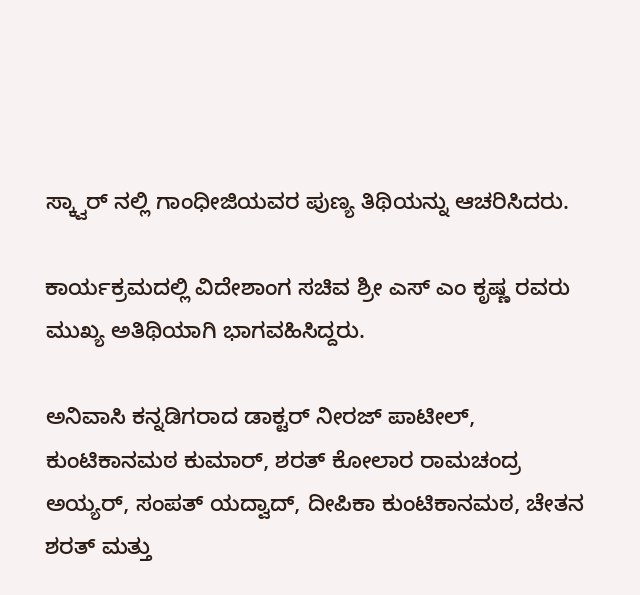ಸ್ಕ್ವಾರ್ ನಲ್ಲಿ ಗಾಂಧೀಜಿಯವರ ಪುಣ್ಯ ತಿಥಿಯನ್ನು ಆಚರಿಸಿದರು.

ಕಾರ್ಯಕ್ರಮದಲ್ಲಿ ವಿದೇಶಾಂಗ ಸಚಿವ ಶ್ರೀ ಎಸ್ ಎಂ ಕೃಷ್ಣ ರವರು ಮುಖ್ಯ ಅತಿಥಿಯಾಗಿ ಭಾಗವಹಿಸಿದ್ದರು.

ಅನಿವಾಸಿ ಕನ್ನಡಿಗರಾದ ಡಾಕ್ಟರ್ ನೀರಜ್ ಪಾಟೀಲ್, ಕುಂಟಿಕಾನಮಠ ಕುಮಾರ್, ಶರತ್ ಕೋಲಾರ ರಾಮಚಂದ್ರ ಅಯ್ಯರ್, ಸಂಪತ್ ಯದ್ವಾದ್, ದೀಪಿಕಾ ಕುಂಟಿಕಾನಮಠ, ಚೇತನ ಶರತ್ ಮತ್ತು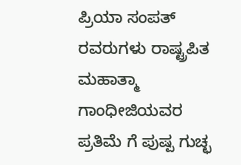ಪ್ರಿಯಾ ಸಂಪತ್ ರವರುಗಳು ರಾಷ್ಟ್ರಪಿತ ಮಹಾತ್ಮಾ ಗಾಂಧೀಜಿಯವರ ಪ್ರತಿಮೆ ಗೆ ಪುಷ್ಪ ಗುಚ್ಛ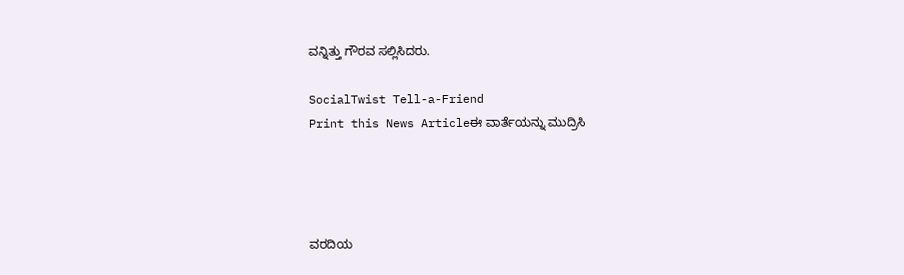ವನ್ನಿತ್ತು ಗೌರವ ಸಲ್ಲಿಸಿದರು.

SocialTwist Tell-a-Friend
Print this News Articleಈ ವಾರ್ತೆಯನ್ನು ಮುದ್ರಿಸಿ




ವರದಿಯ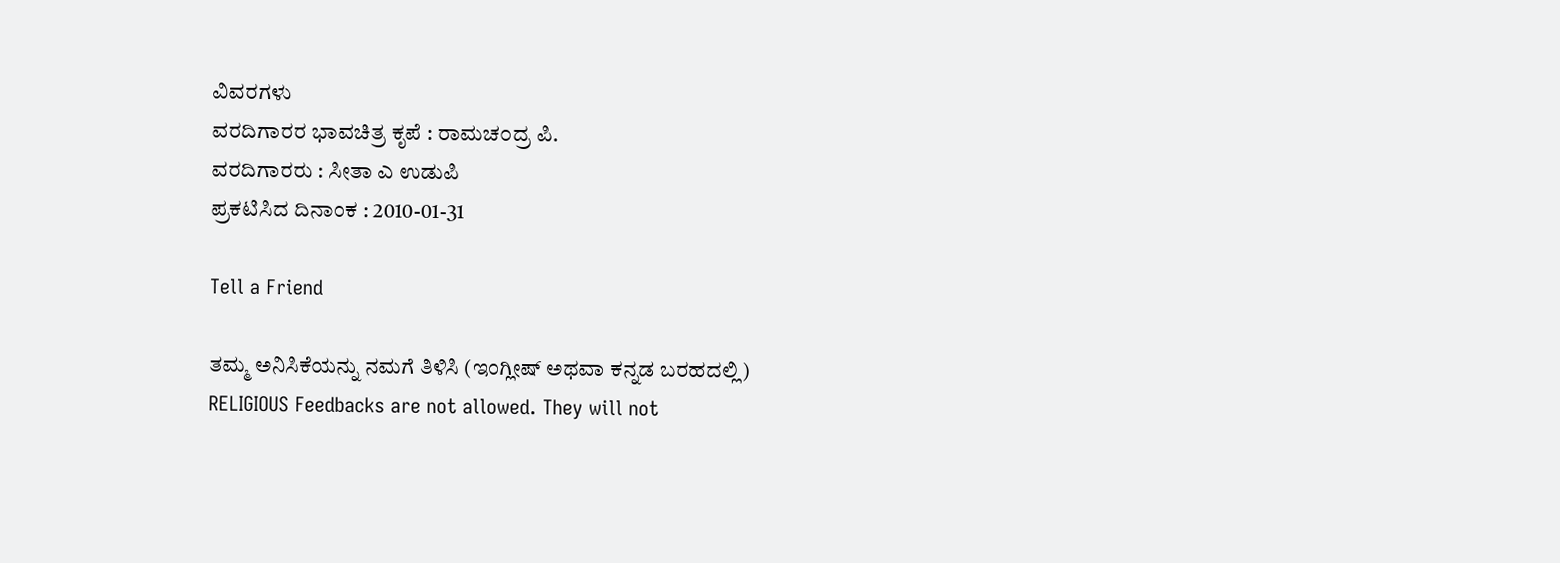ವಿವರಗಳು
ವರದಿಗಾರರ ಭಾವಚಿತ್ರ ಕೃಪೆ : ರಾಮಚ೦ದ್ರ ಪಿ.
ವರದಿಗಾರರು : ಸೀತಾ ಎ ಉಡುಪಿ
ಪ್ರಕಟಿಸಿದ ದಿನಾಂಕ : 2010-01-31

Tell a Friend

ತಮ್ಮ ಅನಿಸಿಕೆಯನ್ನು ನಮಗೆ ತಿಳಿಸಿ (ಇಂಗ್ಲೀಷ್ ಅಥವಾ ಕನ್ನಡ ಬರಹದಲ್ಲಿ)
RELIGIOUS Feedbacks are not allowed. They will not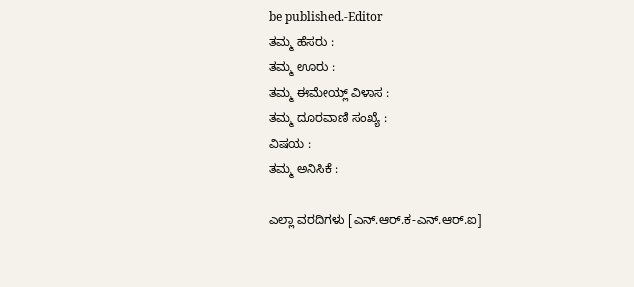be published.-Editor
ತಮ್ಮ ಹೆಸರು :
ತಮ್ಮ ಊರು :
ತಮ್ಮ ಈಮೇಯ್ಲ್ ವಿಳಾಸ :
ತಮ್ಮ ದೂರವಾಣಿ ಸಂಖ್ಯೆ :
ವಿಷಯ :
ತಮ್ಮ ಅನಿಸಿಕೆ :

ಎಲ್ಲಾ ವರದಿಗಳು [ಎನ್.ಆರ್.ಕ-ಎನ್.ಆರ್.ಐ]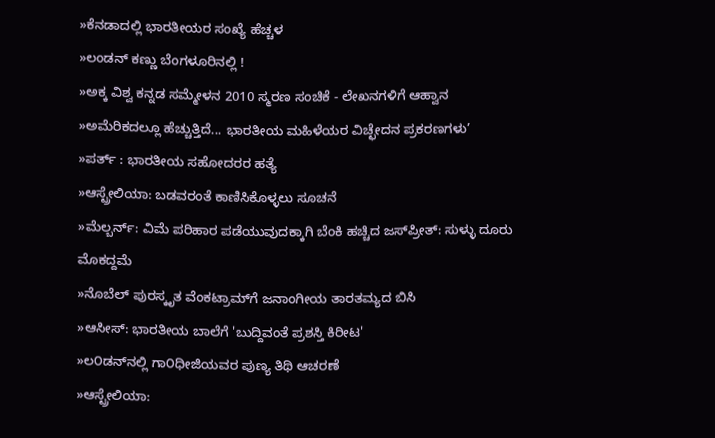»ಕೆನಡಾದಲ್ಲಿ ಭಾರತೀಯರ ಸಂಖ್ಯೆ ಹೆಚ್ಚಳ
»ಲಂಡನ್ ಕಣ್ಣು ಬೆಂಗಳೂರಿನಲ್ಲಿ !
»ಅಕ್ಕ ವಿಶ್ವ ಕನ್ನಡ ಸಮ್ಮೇಳನ 2010 ಸ್ಮರಣ ಸಂಚಿಕೆ - ಲೇಖನಗಳಿಗೆ ಆಹ್ವಾನ
»ಅಮೆರಿಕದಲ್ಲೂ ಹೆಚ್ಚುತ್ತಿದೆ... ಭಾರತೀಯ ಮಹಿಳೆಯರ ವಿಚ್ಛೇದನ ಪ್ರಕರಣಗಳು’
»ಪರ್ತ್ : ಭಾರತೀಯ ಸಹೋದರರ ಹತ್ಯೆ
»ಆಸ್ಟ್ರೇಲಿಯಾ: ಬಡವರಂತೆ ಕಾಣಿಸಿಕೊಳ್ಳಲು ಸೂಚನೆ
»ಮೆಲ್ಬರ್ನ್: ವಿಮೆ ಪರಿಹಾರ ಪಡೆಯುವುದಕ್ಕಾಗಿ ಬೆಂಕಿ ಹಚ್ಚಿದ ಜಸ್‌ಪ್ರೀತ್: ಸುಳ್ಳು ದೂರು ಮೊಕದ್ದಮೆ
»ನೊಬೆಲ್ ಪುರಸ್ಕೃತ ವೆಂಕಟ್ರಾಮ್‌ಗೆ ಜನಾಂಗೀಯ ತಾರತಮ್ಯದ ಬಿಸಿ
»ಆಸೀಸ್: ಭಾರತೀಯ ಬಾಲೆಗೆ 'ಬುದ್ದಿವಂತೆ ಪ್ರಶಸ್ತಿ ಕಿರೀಟ'
»ಲ೦ಡನ್‌ನಲ್ಲಿ ಗಾ೦ಧೀಜಿಯವರ ಪುಣ್ಯ ತಿಥಿ ಆಚರಣೆ
»ಆಸ್ಟ್ರೇಲಿಯಾ: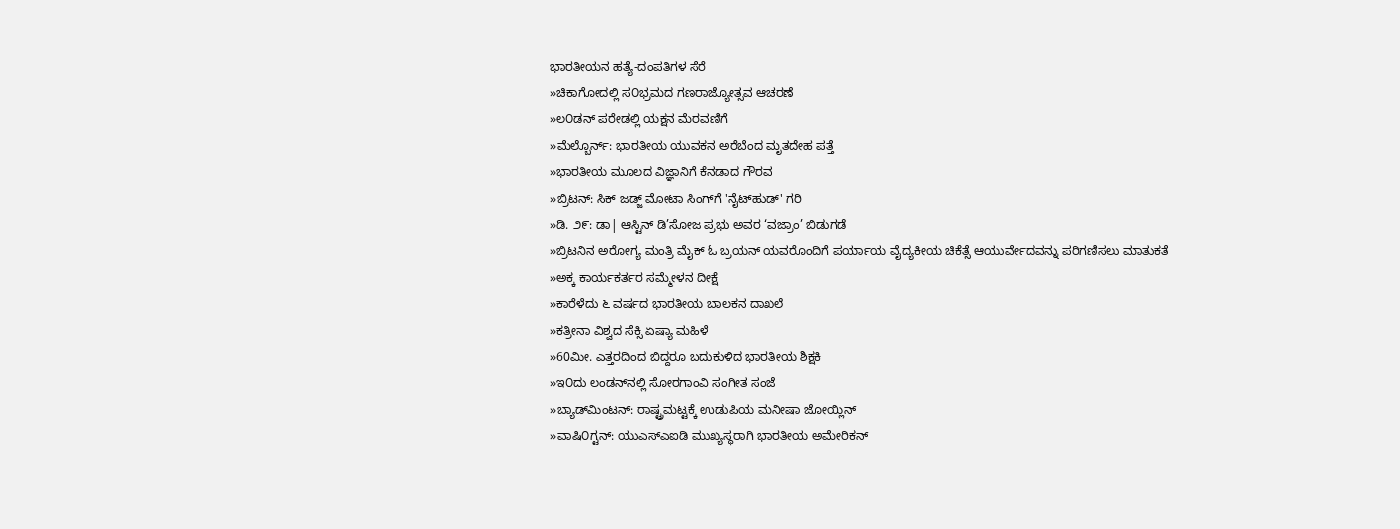ಭಾರತೀಯನ ಹತ್ಯೆ-ದಂಪತಿಗಳ ಸೆರೆ
»ಚಿಕಾಗೋದಲ್ಲಿ ಸ೦ಭ್ರಮದ ಗಣರಾಜ್ಯೋತ್ಸವ ಆಚರಣೆ
»ಲ೦ಡನ್ ಪರೇಡಲ್ಲಿ ಯಕ್ಷನ ಮೆರವಣಿಗೆ
»ಮೆಲ್ಬೊರ್ನ್: ಭಾರತೀಯ ಯುವಕನ ಅರೆಬೆಂದ ಮೃತದೇಹ ಪತ್ತೆ
»ಭಾರತೀಯ ಮೂಲದ ವಿಜ್ಞಾನಿಗೆ ಕೆನಡಾದ ಗೌರವ
»ಬ್ರಿಟನ್‌: ಸಿಕ್ ಜಡ್ಜ್ ಮೋಟಾ ಸಿಂಗ್‌ಗೆ 'ನೈಟ್‌ಹುಡ್' ಗರಿ
»ಡಿ. ೨೯: ಡಾ| ಆಸ್ಟಿನ್ ಡಿ’ಸೋಜ ಪ್ರಭು ಅವರ ‘ವಜ್ರಾಂ’ ಬಿಡುಗಡೆ
»ಬ್ರಿಟನಿನ ಅರೋಗ್ಯ ಮಂತ್ರಿ ಮೈಕ್ ಓ ಬ್ರಯನ್ ಯವರೊಂದಿಗೆ ಪರ್ಯಾಯ ವೈದ್ಯಕೀಯ ಚಿಕೆತ್ಸೆ ಆಯುರ್ವೇದವನ್ನು ಪರಿಗಣಿಸಲು ಮಾತುಕತೆ
»ಅಕ್ಕ ಕಾರ್ಯಕರ್ತರ ಸಮ್ಮೇಳನ ದೀಕ್ಷೆ
»ಕಾರೆಳೆದು ೬ ವರ್ಷದ ಭಾರತೀಯ ಬಾಲಕನ ದಾಖಲೆ
»ಕತ್ರೀನಾ ವಿಶ್ವದ ಸೆಕ್ಸಿ ಏಷ್ಯಾ ಮಹಿಳೆ
»60ಮೀ. ಎತ್ತರದಿಂದ ಬಿದ್ದರೂ ಬದುಕುಳಿದ ಭಾರತೀಯ ಶಿಕ್ಷಕಿ
»ಇ೦ದು ಲಂಡನ್‌ನಲ್ಲಿ ಸೋರಗಾಂವಿ ಸಂಗೀತ ಸಂಜೆ
»ಬ್ಯಾಡ್‌ಮಿಂಟನ್: ರಾಷ್ಟ್ರಮಟ್ಟಕ್ಕೆ ಉಡುಪಿಯ ಮನೀಷಾ ಜೋಯ್ಲಿನ್
»ವಾಷಿ೦ಗ್ಟನ್: ಯು‌ಎಸ್‌ಎ‌ಐಡಿ ಮುಖ್ಯಸ್ಥರಾಗಿ ಭಾರತೀಯ ಅಮೇರಿಕನ್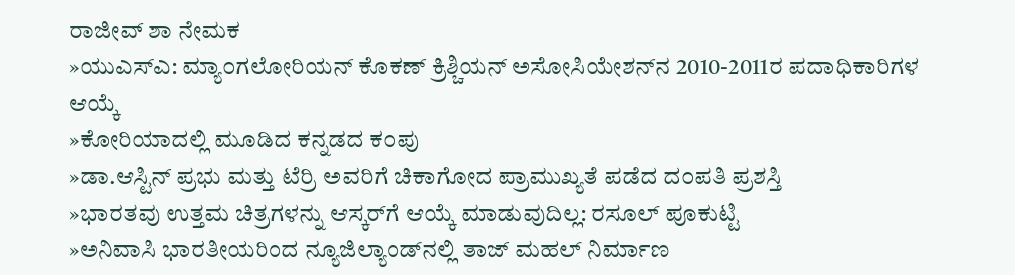ರಾಜೀವ್ ಶಾ ನೇಮಕ
»ಯುಎಸ್‌ಎ: ಮ್ಯಾ೦ಗಲೋರಿಯನ್ ಕೊಕಣ್ ಕ್ರಿಶ್ಚಿಯನ್ ಅಸೋಸಿಯೇಶನ್‌ನ 2010-2011ರ ಪದಾಧಿಕಾರಿಗಳ ಆಯ್ಕೆ
»ಕೋರಿಯಾದಲ್ಲಿ ಮೂಡಿದ ಕನ್ನಡದ ಕ೦ಪು
»ಡಾ.ಆಸ್ಟಿನ್ ಪ್ರಭು ಮತ್ತು ಟೆರ್ರಿ ಅವರಿಗೆ ಚಿಕಾಗೋದ ಪ್ರಾಮುಖ್ಯತೆ ಪಡೆದ ದ೦ಪತಿ ಪ್ರಶಸ್ತಿ
»ಭಾರತವು ಉತ್ತಮ ಚಿತ್ರಗಳನ್ನು ಆಸ್ಕರ್‌ಗೆ ಆಯ್ಕೆ ಮಾಡುವುದಿಲ್ಲ: ರಸೂಲ್ ಪೂಕುಟ್ಟಿ
»ಅನಿವಾಸಿ ಭಾರತೀಯರಿಂದ ನ್ಯೂಜಿಲ್ಯಾಂಡ್‌ನಲ್ಲಿ ತಾಜ್ ಮಹಲ್ ನಿರ್ಮಾಣ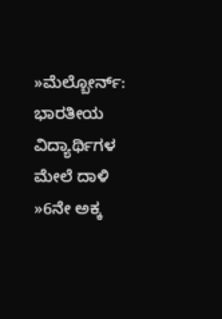»ಮೆಲ್ಬೋರ್ನ್: ಭಾರತೀಯ ವಿದ್ಯಾರ್ಥಿಗಳ ಮೇಲೆ ದಾಳಿ
»6ನೇ ಅಕ್ಕ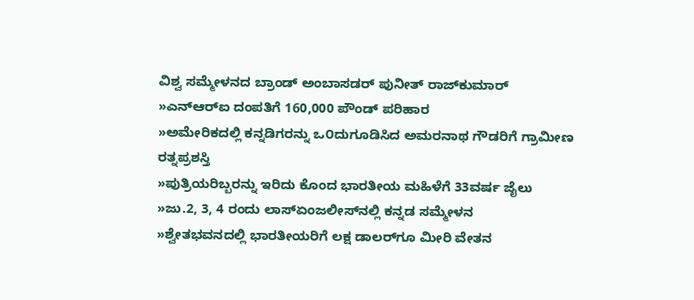ವಿಶ್ವ ಸಮ್ಮೇಳನದ ಬ್ರಾಂಡ್ ಅಂಬಾಸಡರ್ ಪುನೀತ್ ರಾಜ್‌ಕುಮಾರ್
»ಎನ್‌ಆರ್‌ಐ ದಂಪತಿಗೆ 160,000 ಪೌಂಡ್ ಪರಿಹಾರ
»ಅಮೇರಿಕದಲ್ಲಿ ಕನ್ನಡಿಗರನ್ನು ಒ೦ದುಗೂಡಿಸಿದ ಅಮರನಾಥ ಗೌಡರಿಗೆ ಗ್ರಾಮೀಣ ರತ್ನಪ್ರಶಸ್ತಿ
»ಪುತ್ರಿಯರಿಬ್ಬರನ್ನು ಇರಿದು ಕೊಂದ ಭಾರತೀಯ ಮಹಿಳೆಗೆ 33ವರ್ಷ ಜೈಲು
»ಜು.2, 3, 4 ರಂದು ಲಾಸ್‌ಏಂಜಲೀಸ್‌ನಲ್ಲಿ ಕನ್ನಡ ಸಮ್ಮೇಳನ
»ಶ್ವೇತಭವನದಲ್ಲಿ ಭಾರತೀಯರಿಗೆ ಲಕ್ಷ ಡಾಲರ್‌ಗೂ ಮೀರಿ ವೇತನ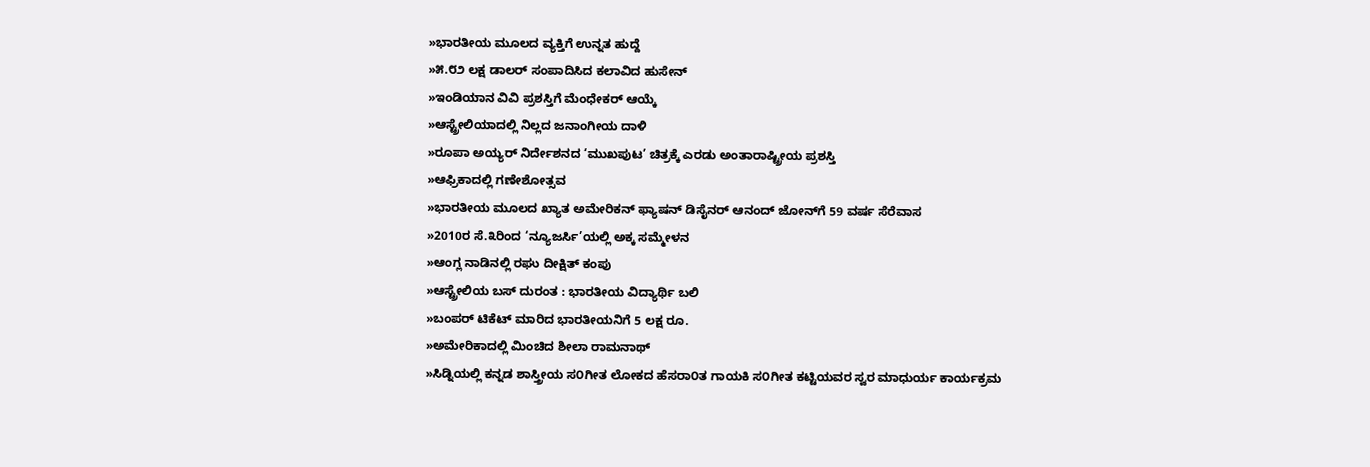»ಭಾರತೀಯ ಮೂಲದ ವ್ಯಕ್ತಿಗೆ ಉನ್ನತ ಹುದ್ದೆ
»೫.೮೨ ಲಕ್ಷ ಡಾಲರ್ ಸಂಪಾದಿಸಿದ ಕಲಾವಿದ ಹುಸೇನ್
»ಇಂಡಿಯಾನ ವಿವಿ ಪ್ರಶಸ್ತಿಗೆ ಮೆಂಧೇಕರ್ ಆಯ್ಕೆ
»ಆಸ್ಟ್ರೇಲಿಯಾದಲ್ಲಿ ನಿಲ್ಲದ ಜನಾಂಗೀಯ ದಾಳಿ
»ರೂಪಾ ಅಯ್ಯರ್‌ ನಿರ್ದೇಶನದ ‘ಮುಖಪುಟ’ ಚಿತ್ರಕ್ಕೆ ಎರಡು ಅಂತಾರಾಷ್ಟ್ರೀಯ ಪ್ರಶಸ್ತಿ
»ಆಫ್ರಿಕಾದಲ್ಲಿ ಗಣೇಶೋತ್ಸವ
»ಭಾರತೀಯ ಮೂಲದ ಖ್ಯಾತ ಅಮೇರಿಕನ್ ಫ್ಯಾಷನ್ ಡಿಸೈನರ್ ಆನಂದ್ ಜೋನ್‌ಗೆ 59 ವರ್ಷ ಸೆರೆವಾಸ
»2010ರ ಸೆ.೩ರಿಂದ ‘ನ್ಯೂಜರ್ಸಿ’ಯಲ್ಲಿ ಅಕ್ಕ ಸಮ್ಮೇಳನ
»ಆಂಗ್ಲ ನಾಡಿನಲ್ಲಿ ರಘು ದೀಕ್ಷಿತ್ ಕಂಪು
»ಆಸ್ಟ್ರೇಲಿಯ ಬಸ್ ದುರಂತ : ಭಾರತೀಯ ವಿದ್ಯಾರ್ಥಿ ಬಲಿ
»ಬಂಪರ್ ಟಿಕೆಟ್ ಮಾರಿದ ಭಾರತೀಯನಿಗೆ 5 ಲಕ್ಷ ರೂ.
»ಅಮೇರಿಕಾದಲ್ಲಿ ಮಿಂಚಿದ ಶೀಲಾ ರಾಮನಾಥ್
»ಸಿಡ್ನಿಯಲ್ಲಿ ಕನ್ನಡ ಶಾಸ್ತ್ರೀಯ ಸ೦ಗೀತ ಲೋಕದ ಹೆಸರಾ೦ತ ಗಾಯಕಿ ಸ೦ಗೀತ ಕಟ್ಟಿಯವರ ಸ್ವರ ಮಾಧುರ್ಯ ಕಾರ್ಯಕ್ರಮ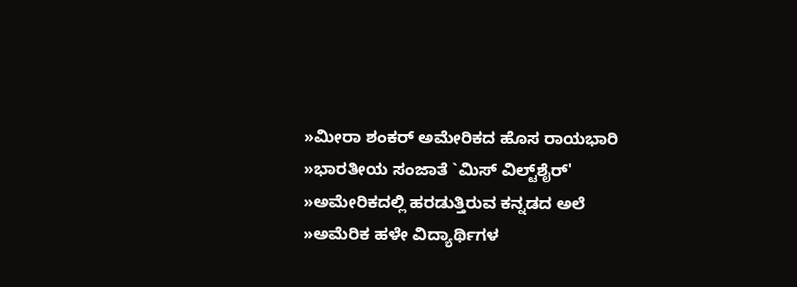»ಮೀರಾ ಶಂಕರ್ ಅಮೇರಿಕದ ಹೊಸ ರಾಯಭಾರಿ
»ಭಾರತೀಯ ಸಂಜಾತೆ `ಮಿಸ್ ವಿಲ್ಟ್‌ಶೈರ್'
»ಅಮೇರಿಕದಲ್ಲಿ ಹರಡುತ್ತಿರುವ ಕನ್ನಡದ ಅಲೆ
»ಅಮೆರಿಕ ಹಳೇ ವಿದ್ಯಾರ್ಥಿಗಳ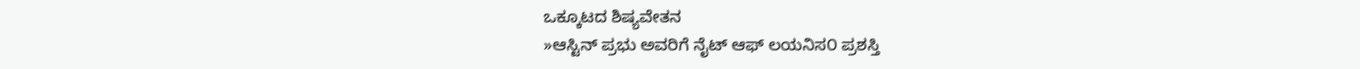ಒಕ್ಕೂಟದ ಶಿಷ್ಯವೇತನ
»ಆಸ್ಟಿನ್ ಪ್ರಭು ಅವರಿಗೆ ನೈಟ್ ಆಫ್ ಲಯನಿಸ೦ ಪ್ರಶಸ್ತಿ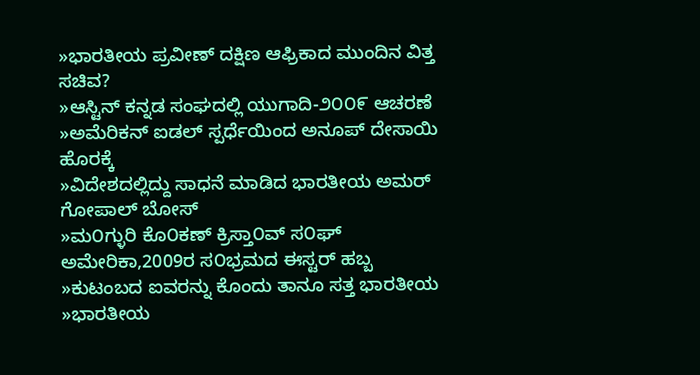»ಭಾರತೀಯ ಪ್ರವೀಣ್ ದಕ್ಷಿಣ ಆಫ್ರಿಕಾದ ಮುಂದಿನ ವಿತ್ತ ಸಚಿವ?
»ಆಸ್ಟಿನ್ ಕನ್ನಡ ಸಂಘದಲ್ಲಿ ಯುಗಾದಿ-೨೦೦೯ ಆಚರಣೆ
»ಅಮೆರಿಕನ್ ಐಡಲ್ ಸ್ಪರ್ಧೆಯಿಂದ ಅನೂಪ್ ದೇಸಾಯಿ ಹೊರಕ್ಕೆ
»ವಿದೇಶದಲ್ಲಿದ್ದು ಸಾಧನೆ ಮಾಡಿದ ಭಾರತೀಯ ಅಮರ್ ಗೋಪಾಲ್ ಬೋಸ್
»ಮ೦ಗ್ಳುರಿ ಕೊ೦ಕಣ್ ಕ್ರಿಸ್ತಾ೦ವ್ ಸ೦ಘ್ ಅಮೇರಿಕಾ,2009ರ ಸ೦ಭ್ರಮದ ಈಸ್ಟರ್ ಹಬ್ಬ
»ಕುಟಂಬದ ಐವರನ್ನು ಕೊಂದು ತಾನೂ ಸತ್ತ ಭಾರತೀಯ
»ಭಾರತೀಯ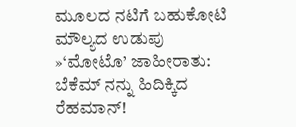ಮೂಲದ ನಟಿಗೆ ಬಹುಕೋಟಿ ಮೌಲ್ಯದ ಉಡುಪು
»‘ಮೋಟೊ’ ಜಾಹೀರಾತು: ಬೆಕೆಮ್‌ ನನ್ನು ಹಿದಿಕ್ಕಿದ ರೆಹಮಾನ್!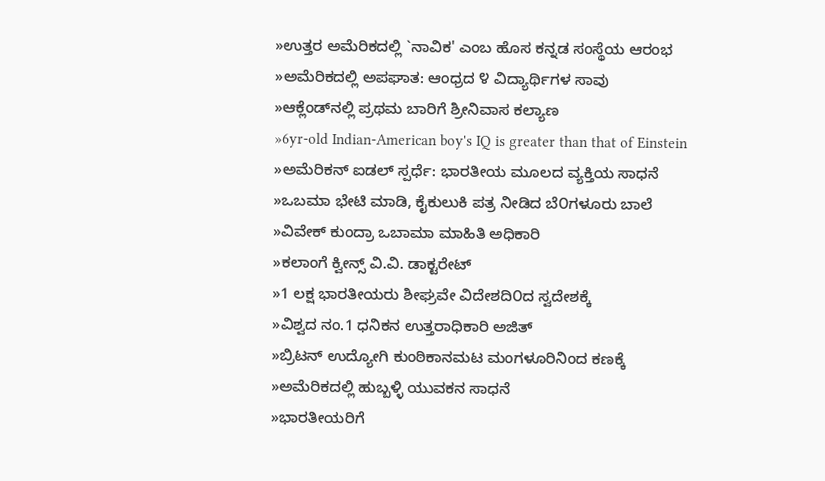»ಉತ್ತರ ಅಮೆರಿಕದಲ್ಲಿ `ನಾವಿಕ' ಎಂಬ ಹೊಸ ಕನ್ನಡ ಸಂಸ್ಥೆಯ ಆರಂಭ
»ಅಮೆರಿಕದಲ್ಲಿ ಅಪಘಾತ: ಆಂಧ್ರದ ೪ ವಿದ್ಯಾರ್ಥಿಗಳ ಸಾವು
»ಆಕ್ಲೆಂಡ್‌ನಲ್ಲಿ ಪ್ರಥಮ ಬಾರಿಗೆ ಶ್ರೀನಿವಾಸ ಕಲ್ಯಾಣ
»6yr-old Indian-American boy's IQ is greater than that of Einstein
»ಅಮೆರಿಕನ್ ಐಡಲ್ ಸ್ಪರ್ಧೆ: ಭಾರತೀಯ ಮೂಲದ ವ್ಯಕ್ತಿಯ ಸಾಧನೆ
»ಒಬಮಾ ಭೇಟಿ ಮಾಡಿ, ಕೈಕುಲುಕಿ ಪತ್ರ ನೀಡಿದ ಬೆ೦ಗಳೂರು ಬಾಲೆ
»ವಿವೇಕ್ ಕುಂದ್ರಾ ಒಬಾಮಾ ಮಾಹಿತಿ ಅಧಿಕಾರಿ
»ಕಲಾಂಗೆ ಕ್ವೀನ್ಸ್ ವಿ.ವಿ. ಡಾಕ್ಟರೇಟ್
»1 ಲಕ್ಷ ಭಾರತೀಯರು ಶೀಘ್ರವೇ ವಿದೇಶದಿ೦ದ ಸ್ವದೇಶಕ್ಕೆ
»ವಿಶ್ವದ ನಂ.1 ಧನಿಕನ ಉತ್ತರಾಧಿಕಾರಿ ಅಜಿತ್
»ಬ್ರಿಟನ್ ಉದ್ಯೋಗಿ ಕುಂಠಿಕಾನಮಟ ಮಂಗಳೂರಿನಿಂದ ಕಣಕ್ಕೆ
»ಅಮೆರಿಕದಲ್ಲಿ ಹುಬ್ಬಳ್ಳಿ ಯುವಕನ ಸಾಧನೆ
»ಭಾರತೀಯರಿಗೆ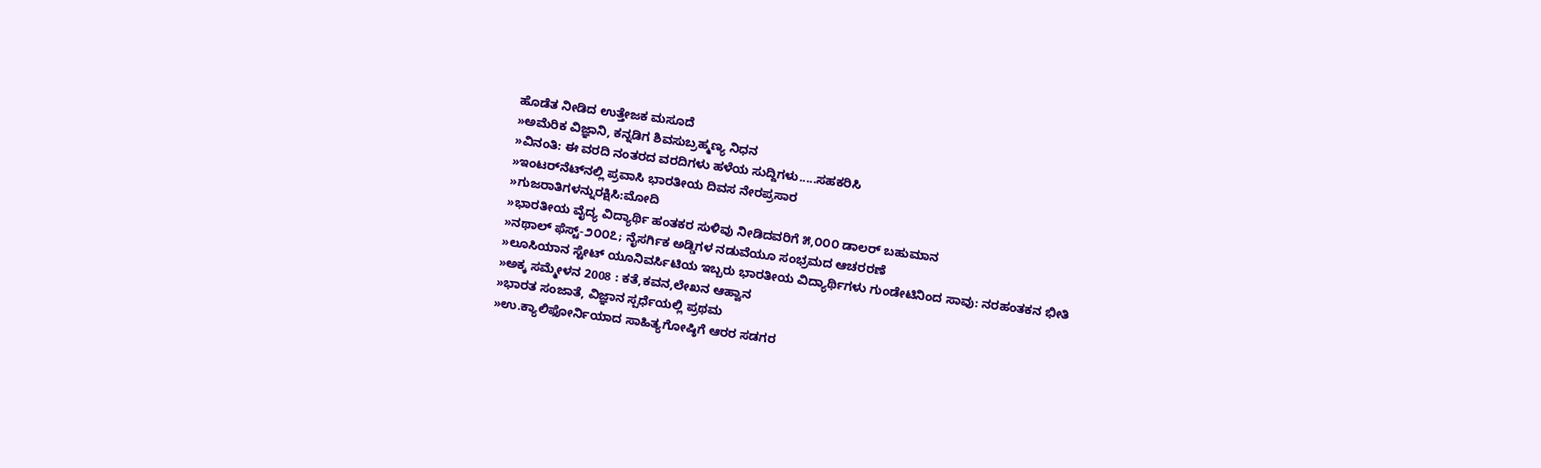ಹೊಡೆತ ನೀಡಿದ ಉತ್ತೇಜಕ ಮಸೂದೆ
»ಅಮೆರಿಕ ವಿಜ್ಞಾನಿ, ಕನ್ನಡಿಗ ಶಿವಸುಬ್ರಹ್ಮಣ್ಯ ನಿಧನ
»ವಿನಂತಿ: ಈ ವರದಿ ನಂತರದ ವರದಿಗಳು ಹಳೆಯ ಸುದ್ದಿಗಳು.....ಸಹಕರಿಸಿ
»ಇಂಟರ್‌ನೆಟ್‌ನಲ್ಲಿ ಪ್ರವಾಸಿ ಭಾರತೀಯ ದಿವಸ ನೇರಪ್ರಸಾರ
»ಗುಜರಾತಿಗಳನ್ನುರಕ್ಷಿಸಿ:ಮೋದಿ
»ಭಾರತೀಯ ವೈದ್ಯ ವಿದ್ಯಾರ್ಥಿ ಹಂತಕರ ಸುಳಿವು ನೀಡಿದವರಿಗೆ ೫,೦೦೦ ಡಾಲರ್ ಬಹುಮಾನ
»ನಥಾಲ್ ಫೆಸ್ಟ್-೨೦೦೭; ನೈಸರ್ಗಿಕ ಅಡ್ಡಿಗಳ ನಡುವೆಯೂ ಸಂಭ್ರಮದ ಆಚರರಣೆ
»ಲೂಸಿಯಾನ ಸ್ಟೇಟ್ ಯೂನಿವರ್ಸಿಟಿಯ ಇಬ್ಬರು ಭಾರತೀಯ ವಿದ್ಯಾರ್ಥಿಗಳು ಗುಂಡೇಟಿನಿಂದ ಸಾವು: ನರಹಂತಕನ ಭೀತಿ
»ಅಕ್ಕ ಸಮ್ಮೇಳನ 2008 : ಕತೆ,ಕವನ,ಲೇಖನ ಆಹ್ವಾನ
»ಭಾರತ ಸಂಜಾತೆ, ವಿಜ್ಞಾನ ಸ್ಪರ್ಧೆಯಲ್ಲಿ ಪ್ರಥಮ
»ಉ.ಕ್ಯಾಲಿಫೋರ್ನಿಯಾದ ಸಾಹಿತ್ಯಗೋಷ್ಠಿಗೆ ಆರರ ಸಡಗರ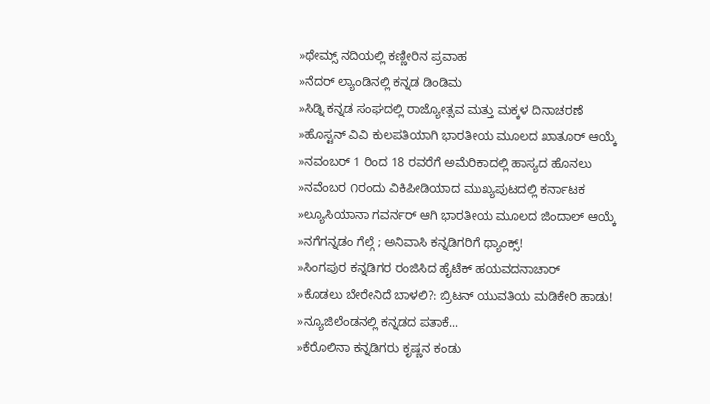»ಥೇಮ್ಸ್ ನದಿಯಲ್ಲಿ ಕಣ್ಣೀರಿನ ಪ್ರವಾಹ
»ನೆದರ್ ಲ್ಯಾಂಡಿನಲ್ಲಿ ಕನ್ನಡ ಡಿಂಡಿಮ
»ಸಿಡ್ನಿ ಕನ್ನಡ ಸಂಘದಲ್ಲಿ ರಾಜ್ಯೋತ್ಸವ ಮತ್ತು ಮಕ್ಕಳ ದಿನಾಚರಣೆ
»ಹೊಸ್ಟನ್ ವಿವಿ ಕುಲಪತಿಯಾಗಿ ಭಾರತೀಯ ಮೂಲದ ಖಾತೂರ್ ಆಯ್ಕೆ
»ನವಂಬರ್ 1 ರಿಂದ 18 ರವರೆಗೆ ಅಮೆರಿಕಾದಲ್ಲಿ ಹಾಸ್ಯದ ಹೊನಲು
»ನವೆಂಬರ ೧ರಂದು ವಿಕಿಪೀಡಿಯಾದ ಮುಖ್ಯಪುಟದಲ್ಲಿ ಕರ್ನಾಟಕ
»ಲ್ಯೂಸಿಯಾನಾ ಗವರ್ನರ್ ಆಗಿ ಭಾರತೀಯ ಮೂಲದ ಜಿಂದಾಲ್ ಆಯ್ಕೆ
»ನಗೆಗನ್ನಡಂ ಗೆಲ್ಗೆ ; ಅನಿವಾಸಿ ಕನ್ನಡಿಗರಿಗೆ ಥ್ಯಾಂಕ್ಸ್!
»ಸಿಂಗಪುರ ಕನ್ನಡಿಗರ ರಂಜಿಸಿದ ಹೈಟೆಕ್ ಹಯವದನಾಚಾರ್
»ಕೊಡಲು ಬೇರೇನಿದೆ ಬಾಳಲಿ?: ಬ್ರಿಟನ್ ಯುವತಿಯ ಮಡಿಕೇರಿ ಹಾಡು!
»ನ್ಯೂಜಿಲೆಂಡನಲ್ಲಿ ಕನ್ನಡದ ಪತಾಕೆ...
»ಕೆರೊಲಿನಾ ಕನ್ನಡಿಗರು ಕೃಷ್ಣನ ಕಂಡು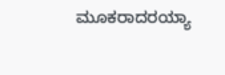ಮೂಕರಾದರಯ್ಯಾ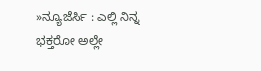»ನ್ಯೂಜೆರ್ಸಿ : ಎಲ್ಲಿ ನಿನ್ನ ಭಕ್ತರೋ ಅಲ್ಲೇ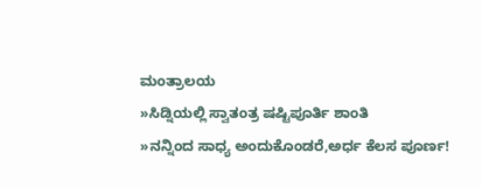ಮಂತ್ರಾಲಯ
»ಸಿಡ್ನಿಯಲ್ಲಿ ಸ್ವಾತಂತ್ರ ಷಷ್ಟಿಪೂರ್ತಿ ಶಾಂತಿ
»ನನ್ನಿಂದ ಸಾಧ್ಯ ಅಂದುಕೊಂಡರೆ,ಅರ್ಧ ಕೆಲಸ ಪೂರ್ಣ!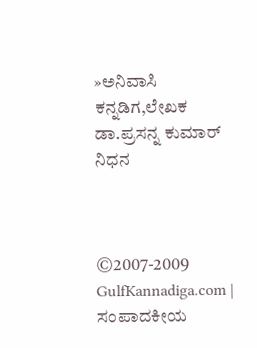»ಅನಿವಾಸಿ ಕನ್ನಡಿಗ,ಲೇಖಕ ಡಾ.ಪ್ರಸನ್ನ ಕುಮಾರ್ ನಿಧನ



©2007-2009 GulfKannadiga.com | ಸಂಪಾದಕೀಯ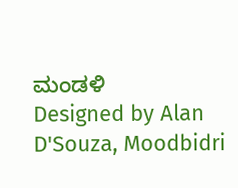ಮಂಡಳಿ
Designed by Alan D'Souza, Moodbidri